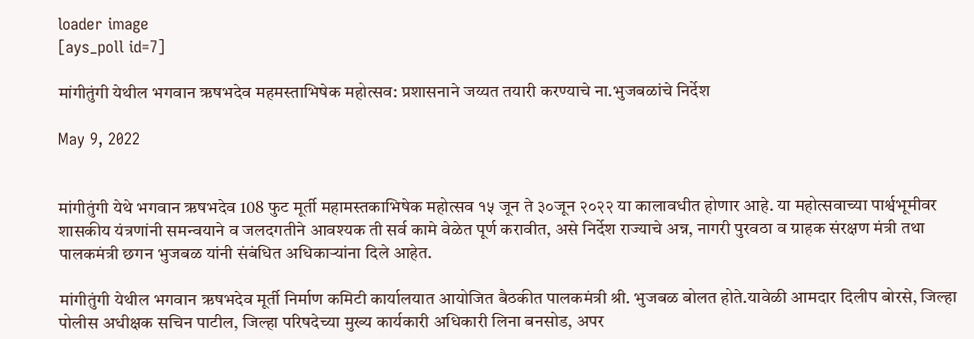loader image
[ays_poll id=7]

मांगीतुंगी येथील भगवान ऋषभदेव महमस्ताभिषेक महोत्सव: प्रशासनाने जय्यत तयारी करण्याचे ना.भुजबळांचे निर्देश

May 9, 2022


मांगीतुंगी येथे भगवान ऋषभदेव 108 फुट मूर्ती महामस्तकाभिषेक महोत्सव १५ जून ते ३०जून २०२२ या कालावधीत होणार आहे. या महोत्सवाच्या पार्श्वभूमीवर शासकीय यंत्रणांनी समन्वयाने व जलदगतीने आवश्यक ती सर्व कामे वेळेत पूर्ण करावीत, असे निर्देश राज्याचे अन्न, नागरी पुरवठा व ग्राहक संरक्षण मंत्री तथा पालकमंत्री छगन भुजबळ यांनी संबंधित अधिकाऱ्यांना दिले आहेत.

मांगीतुंगी येथील भगवान ऋषभदेव मूर्ती निर्माण कमिटी कार्यालयात आयोजित बैठकीत पालकमंत्री श्री. भुजबळ बोलत होते.यावेळी आमदार दिलीप बोरसे, जिल्हा पोलीस अधीक्षक सचिन पाटील, जिल्हा परिषदेच्या मुख्य कार्यकारी अधिकारी लिना बनसोड, अपर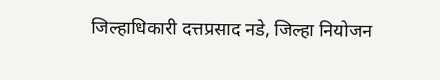जिल्हाधिकारी दत्तप्रसाद नडे, जिल्हा नियोजन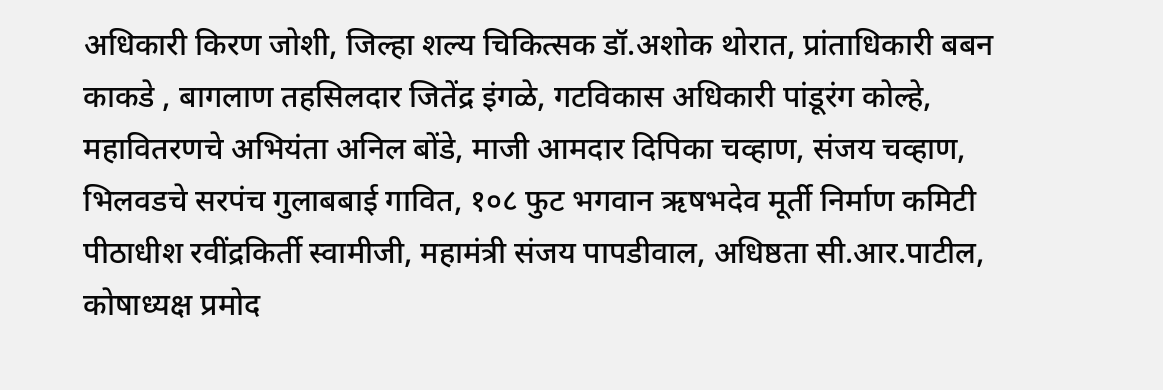अधिकारी किरण जोशी, जिल्हा शल्य चिकित्सक डॉ.अशोक थोरात, प्रांताधिकारी बबन काकडे , बागलाण तहसिलदार जितेंद्र इंगळे, गटविकास अधिकारी पांडूरंग कोल्हे, महावितरणचे अभियंता अनिल बोंडे, माजी आमदार दिपिका चव्हाण, संजय चव्हाण, भिलवडचे सरपंच गुलाबबाई गावित, १०८ फुट भगवान ऋषभदेव मूर्ती निर्माण कमिटी पीठाधीश रवींद्रकिर्ती स्वामीजी, महामंत्री संजय पापडीवाल, अधिष्ठता सी.आर.पाटील, कोषाध्यक्ष प्रमोद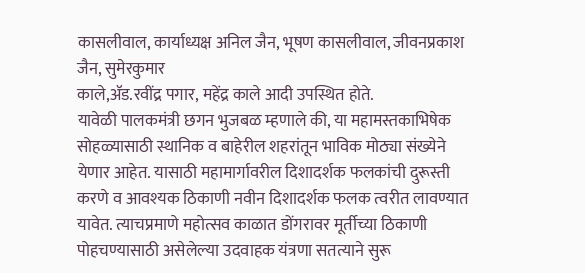कासलीवाल, कार्याध्यक्ष अनिल जैन, भूषण कासलीवाल, जीवनप्रकाश जैन, सुमेरकुमार
काले,ॲड.रवींद्र पगार, महेंद्र काले आदी उपस्थित होते.
यावेळी पालकमंत्री छगन भुजबळ म्हणाले की, या महामस्तकाभिषेक सोहळ्यासाठी स्थानिक व बाहेरील शहरांतून भाविक मोठ्या संख्येने येणार आहेत. यासाठी महामार्गावरील दिशादर्शक फलकांची दुरूस्ती करणे व आवश्यक ठिकाणी नवीन दिशादर्शक फलक त्वरीत लावण्यात यावेत. त्याचप्रमाणे महोत्सव काळात डोंगरावर मूर्तीच्या ठिकाणी पोहचण्यासाठी असेलेल्या उदवाहक यंत्रणा सतत्याने सुरू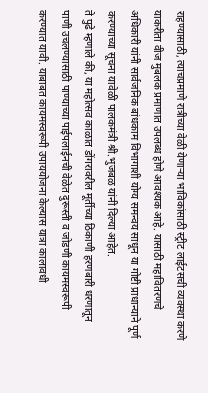राहण्यासाठी, त्याचप्रमाणे रात्रीच्या वेळी येणाऱ्या भाविकांसाठी स्ट्रीट लाईटसची व्यवस्था करणे याकरीता वीज मुबलक प्रमाणात उपलब्ध होणे आवश्यक आहे. यासाठी महावितरणचे अधिकारी यांनी सार्वजनिक बांधकाम विभागाशी योग्य समन्वय साधून या गोष्टी प्राधान्याने पूर्ण करण्याच्या सूचना यावेळी पालकमंत्री श्री.भुजबळ यांनी दिल्या आहेत.
ते पुढे म्हणाले की, या महोत्सव काळात डोंगरावरील मूर्तीच्या ठिकाणी हरणबारी धरणातून पाणी उचलण्यासाठी पाण्याच्या पाईपलाईनची वेळेत दुरूस्ती व जोडणी कायमस्वरूपी करण्यात यावी. याबाबत कायमस्वरूपी उपाययोजना केल्यास यात्रा कालावधी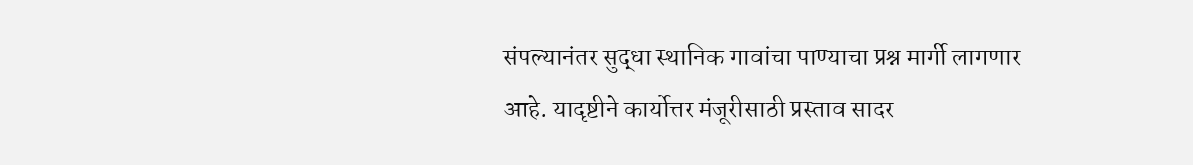संपल्यानंतर सुद्धा स्थानिक गावांचा पाण्याचा प्रश्न मार्गी लागणार आहे. यादृष्टीने कार्योत्तर मंजूरीसाठी प्रस्ताव सादर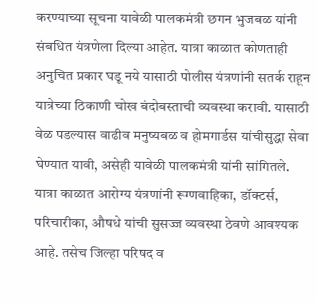करण्याच्या सूचना यावेळी पालकमंत्री छगन भुजबळ यांनी संबधित यंत्रणेला दिल्या आहेत. यात्रा काळात कोणताही अनुचित प्रकार घडू नये यासाठी पोलीस यंत्रणांनी सतर्क राहून यात्रेच्या ठिकाणी चोख बंदोबस्ताची व्यवस्था करावी. यासाठी वेळ पडल्यास वाढीव मनुष्यबळ व होमगार्डस यांचीसुद्धा सेवा घेण्यात यावी, असेही यावेळी पालकमंत्री यांनी सांगितले.
यात्रा काळात आरोग्य यंत्रणांनी रूग्णवाहिका, डॉक्टर्स, परिचारीका, औषधे यांची सुसज्ज व्यवस्था ठेवणे आवश्यक आहे. तसेच जिल्हा परिषद व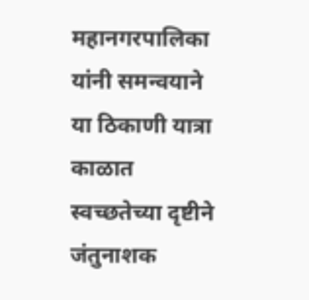महानगरपालिका यांनी समन्वयाने या ठिकाणी यात्रा काळात स्वच्छतेच्या दृष्टीने जंतुनाशक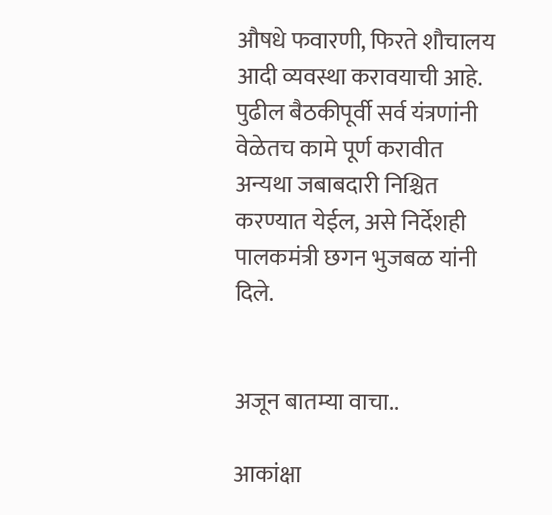औषधे फवारणी, फिरते शौचालय आदी व्यवस्था करावयाची आहे. पुढील बैठकीपूर्वी सर्व यंत्रणांनी वेळेतच कामे पूर्ण करावीत अन्यथा जबाबदारी निश्चित करण्यात येईल, असे निर्देशही पालकमंत्री छगन भुजबळ यांनी दिले.


अजून बातम्या वाचा..

आकांक्षा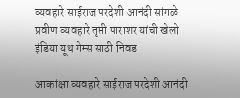व्यवहारे साईराज परदेशी आनंदी सांगळे प्रवीण व्यवहारे तृप्ती पाराशर यांची खेलो इंडिया यूथ गेम्स साठी निवड

आकांक्षा व्यवहारे साईराज परदेशी आनंदी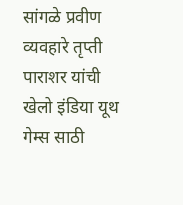सांगळे प्रवीण व्यवहारे तृप्ती पाराशर यांची खेलो इंडिया यूथ गेम्स साठी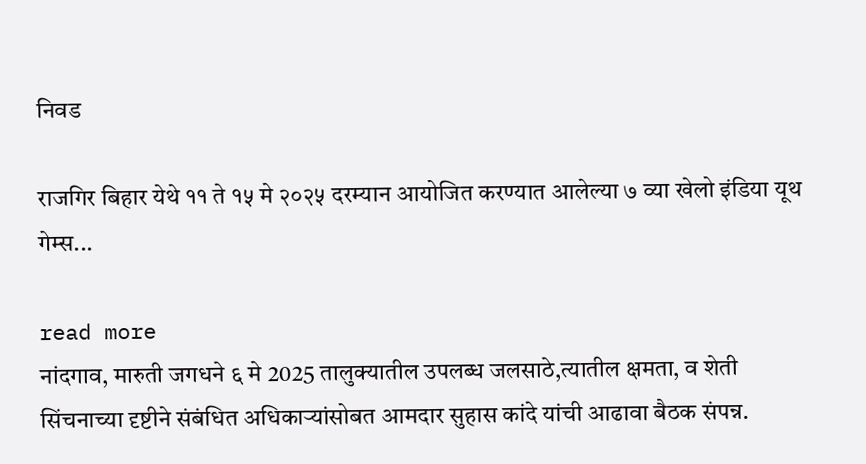निवड

राजगिर बिहार येथे ११ ते १५ मे २०२५ दरम्यान आयोजित करण्यात आलेल्या ७ व्या खेलो इंडिया यूथ गेम्स...

read more
नांदगाव, मारुती जगधने ६ मे 2025 तालुक्यातील उपलब्ध जलसाठे,त्यातील क्षमता, व शेती सिंचनाच्या दृष्टीने संबंधित अधिकाऱ्यांसोबत आमदार सुहास कांदे यांची आढावा बैठक संपन्न.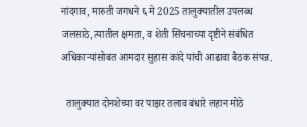नांदगाव, मारुती जगधने ६ मे 2025 तालुक्यातील उपलब्ध जलसाठे,त्यातील क्षमता, व शेती सिंचनाच्या दृष्टीने संबंधित अधिकाऱ्यांसोबत आमदार सुहास कांदे यांची आढावा बैठक संपन्न.

  तालुक्यात दोनशेच्या वर पाझर तलाव बंधारे लहान मोठे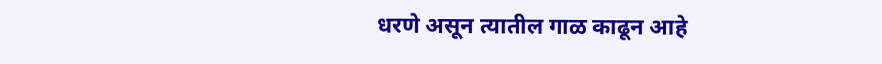धरणे असून त्यातील गाळ काढून आहे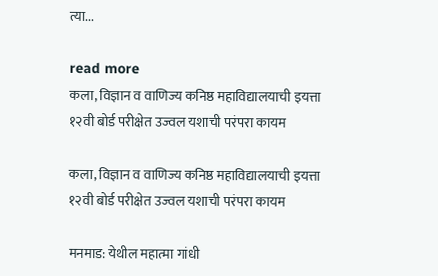त्या...

read more
कला, विज्ञान व वाणिज्य कनिष्ठ महाविद्यालयाची इयत्ता १२वी बोर्ड परीक्षेत उज्वल यशाची परंपरा कायम

कला, विज्ञान व वाणिज्य कनिष्ठ महाविद्यालयाची इयत्ता १२वी बोर्ड परीक्षेत उज्वल यशाची परंपरा कायम

मनमाड: येथील महात्मा गांधी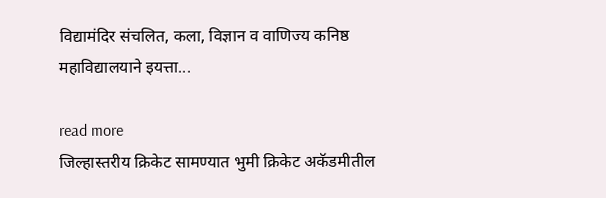विद्यामंदिर संचलित, कला, विज्ञान व वाणिज्य कनिष्ठ महाविद्यालयाने इयत्ता...

read more
जिल्हास्तरीय क्रिकेट सामण्यात भुमी क्रिकेट अकॅडमीतील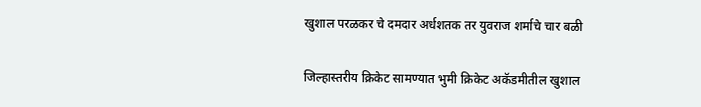खुशाल परळकर चे दमदार अर्धशतक तर युवराज शर्माचे चार बळी

जिल्हास्तरीय क्रिकेट सामण्यात भुमी क्रिकेट अकॅडमीतील खुशाल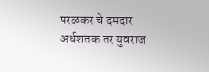परळकर चे दमदार अर्धशतक तर युवराज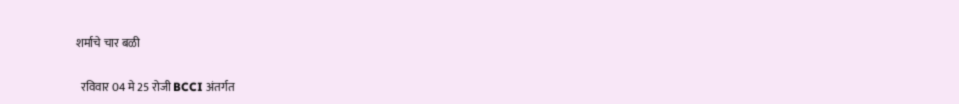शर्माचे चार बळी

  रविवार 04 मे 25 रोजी BCCI अंतर्गत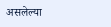असलेल्या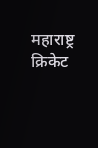महाराष्ट्र क्रिकेट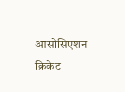आसोसिएशन क्रिकेट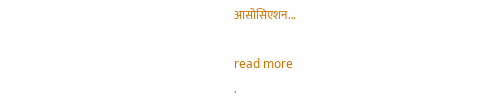आसोसिएशन...

read more
.